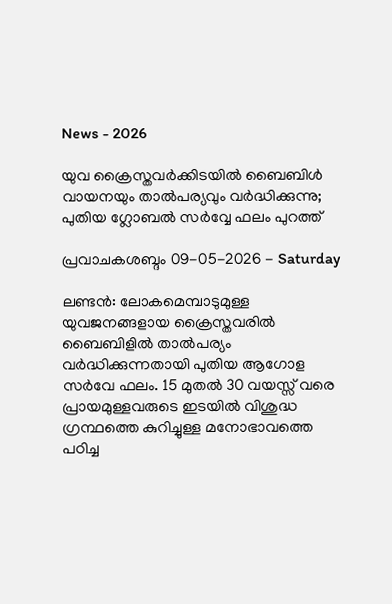News - 2026

യുവ ക്രൈസ്തവര്‍ക്കിടയില്‍ ബൈബിള്‍ വായനയും താല്‍പര്യവും വർദ്ധിക്കുന്നു; പുതിയ ഗ്ലോബല്‍ സര്‍വ്വേ ഫലം പുറത്ത്

പ്രവാചകശബ്ദം 09-05-2026 - Saturday

ലണ്ടന്‍: ലോകമെമ്പാടുമുള്ള യുവജനങ്ങളായ ക്രൈസ്തവരില്‍ ബൈബിളിൽ താൽപര്യം വർദ്ധിക്കുന്നതായി പുതിയ ആഗോള സർവേ ഫലം. 15 മുതൽ 30 വയസ്സ് വരെ പ്രായമുള്ളവരുടെ ഇടയിൽ വിശുദ്ധ ഗ്രന്ഥത്തെ കുറിച്ചുള്ള മനോഭാവത്തെ പഠിച്ച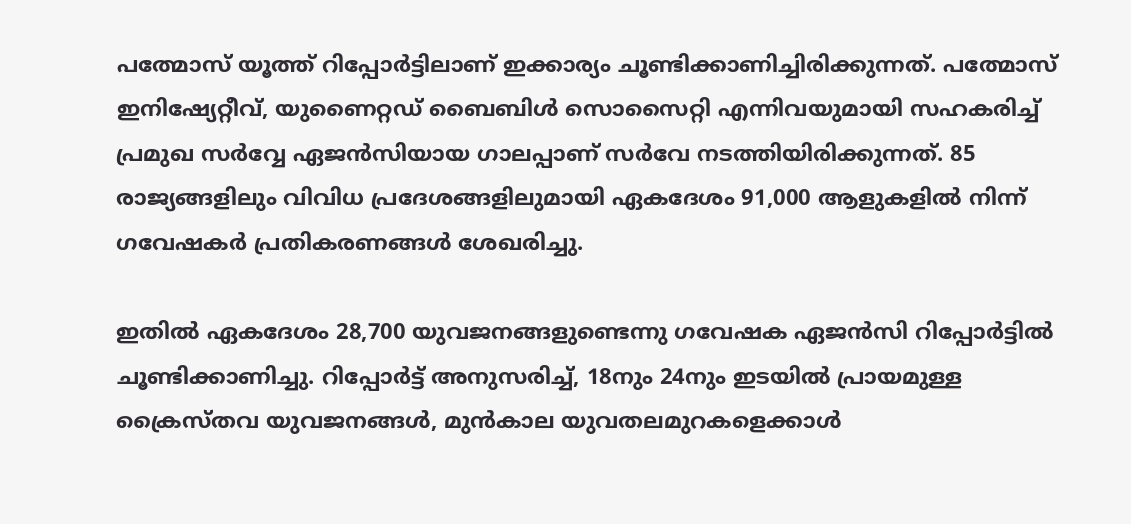പത്മോസ് യൂത്ത് റിപ്പോർട്ടിലാണ് ഇക്കാര്യം ചൂണ്ടിക്കാണിച്ചിരിക്കുന്നത്. പത്മോസ് ഇനിഷ്യേറ്റീവ്, യുണൈറ്റഡ് ബൈബിൾ സൊസൈറ്റി എന്നിവയുമായി സഹകരിച്ച് പ്രമുഖ സര്‍വ്വേ ഏജന്‍സിയായ ഗാലപ്പാണ് സർവേ നടത്തിയിരിക്കുന്നത്. 85 രാജ്യങ്ങളിലും വിവിധ പ്രദേശങ്ങളിലുമായി ഏകദേശം 91,000 ആളുകളിൽ നിന്ന് ഗവേഷകർ പ്രതികരണങ്ങൾ ശേഖരിച്ചു.

ഇതിൽ ഏകദേശം 28,700 യുവജനങ്ങളുണ്ടെന്നു ഗവേഷക ഏജന്‍സി റിപ്പോര്‍ട്ടില്‍ ചൂണ്ടിക്കാണിച്ചു. റിപ്പോർട്ട് അനുസരിച്ച്, 18നും 24നും ഇടയിൽ പ്രായമുള്ള ക്രൈസ്തവ യുവജനങ്ങള്‍, മുന്‍കാല യുവതലമുറകളെക്കാള്‍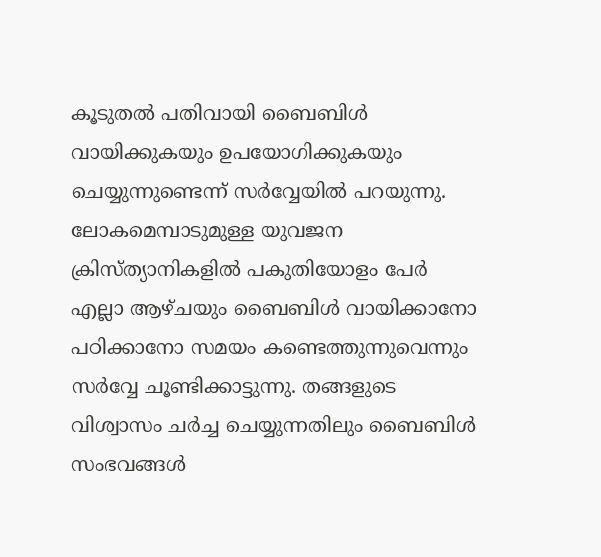കൂടുതൽ പതിവായി ബൈബിൾ വായിക്കുകയും ഉപയോഗിക്കുകയും ചെയ്യുന്നുണ്ടെന്ന് സര്‍വ്വേയില്‍ പറയുന്നു. ലോകമെമ്പാടുമുള്ള യുവജന ക്രിസ്ത്യാനികളിൽ പകുതിയോളം പേർ എല്ലാ ആഴ്ചയും ബൈബിള്‍ വായിക്കാനോ പഠിക്കാനോ സമയം കണ്ടെത്തുന്നുവെന്നും സര്‍വ്വേ ചൂണ്ടിക്കാട്ടുന്നു. തങ്ങളുടെ വിശ്വാസം ചർച്ച ചെയ്യുന്നതിലും ബൈബിൾ സംഭവങ്ങള്‍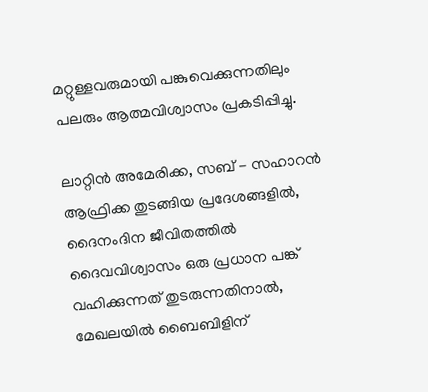മറ്റുള്ളവരുമായി പങ്കുവെക്കുന്നതിലും പലരും ആത്മവിശ്വാസം പ്രകടിപ്പിച്ചു.

ലാറ്റിൻ അമേരിക്ക, സബ് - സഹാറൻ ആഫ്രിക്ക തുടങ്ങിയ പ്രദേശങ്ങളിൽ, ദൈനംദിന ജീവിതത്തിൽ ദൈവവിശ്വാസം ഒരു പ്രധാന പങ്ക് വഹിക്കുന്നത് തുടരുന്നതിനാൽ, മേഖലയില്‍ ബൈബിളിന്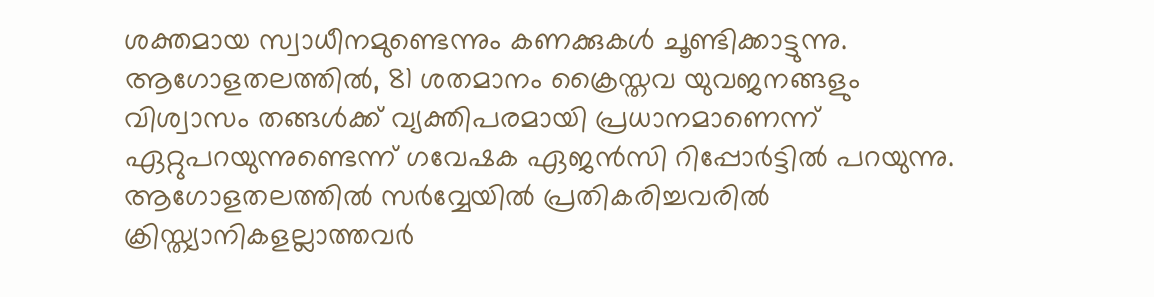ശക്തമായ സ്വാധീനമുണ്ടെന്നും കണക്കുകള്‍ ചൂണ്ടിക്കാട്ടുന്നു. ആഗോളതലത്തിൽ, 81 ശതമാനം ക്രൈസ്തവ യുവജനങ്ങളും വിശ്വാസം തങ്ങൾക്ക് വ്യക്തിപരമായി പ്രധാനമാണെന്ന് ഏറ്റുപറയുന്നുണ്ടെന്ന് ഗവേഷക ഏജന്‍സി റിപ്പോര്‍ട്ടില്‍ പറയുന്നു. ആഗോളതലത്തിൽ സര്‍വ്വേയില്‍ പ്രതികരിച്ചവരിൽ ക്രിസ്ത്യാനികളല്ലാത്തവർ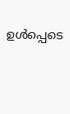ഉൾപ്പെടെ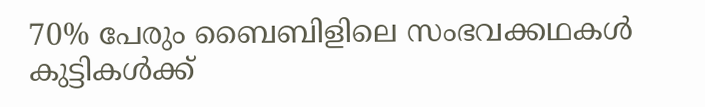70% പേരും ബൈബിളിലെ സംഭവക്കഥകള്‍ കുട്ടികൾക്ക്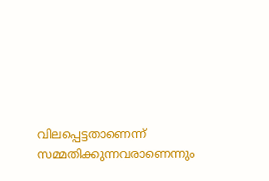വിലപ്പെട്ടതാണെന്ന് സമ്മതിക്കുന്നവരാണെന്നും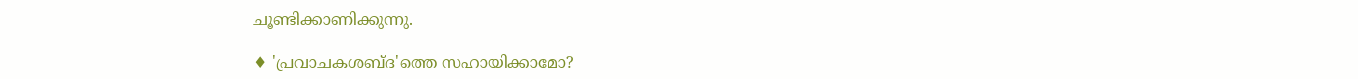ചൂണ്ടിക്കാണിക്കുന്നു.

♦ 'പ്രവാചകശബ്‌ദ'ത്തെ സഹായിക്കാമോ?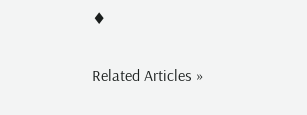♦


Related Articles »